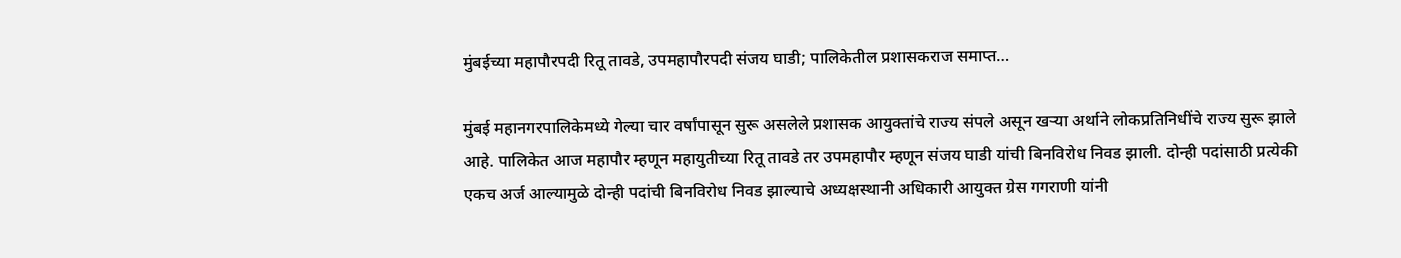मुंबईच्या महापौरपदी रितू तावडे, उपमहापौरपदी संजय घाडी; पालिकेतील प्रशासकराज समाप्त…

मुंबई महानगरपालिकेमध्ये गेल्या चार वर्षांपासून सुरू असलेले प्रशासक आयुक्तांचे राज्य संपले असून खऱ्या अर्थाने लोकप्रतिनिधींचे राज्य सुरू झाले आहे. पालिकेत आज महापौर म्हणून महायुतीच्या रितू तावडे तर उपमहापौर म्हणून संजय घाडी यांची बिनविरोध निवड झाली. दोन्ही पदांसाठी प्रत्येकी एकच अर्ज आल्यामुळे दोन्ही पदांची बिनविरोध निवड झाल्याचे अध्यक्षस्थानी अधिकारी आयुक्त ग्रेस गगराणी यांनी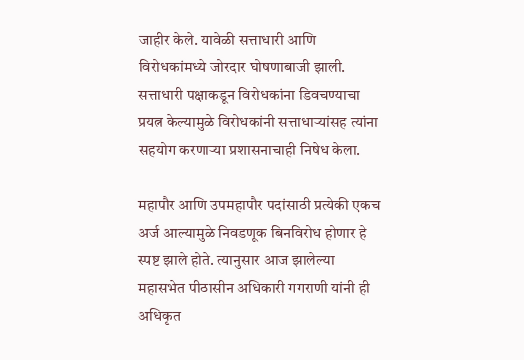जाहीर केले. यावेळी सत्ताधारी आणि विरोधकांमध्ये जोरदार घोषणाबाजी झाली. सत्ताधारी पक्षाकडून विरोधकांना डिवचण्याचा प्रयत्न केल्यामुळे विरोधकांनी सत्ताधाऱ्यांसह त्यांना सहयोग करणाऱ्या प्रशासनाचाही निषेध केला.

महापौर आणि उपमहापौर पदांसाठी प्रत्येकी एकच अर्ज आल्यामुळे निवडणूक बिनविरोध होणार हे स्पष्ट झाले होते. त्यानुसार आज झालेल्या महासभेत पीठासीन अधिकारी गगराणी यांनी ही अधिकृत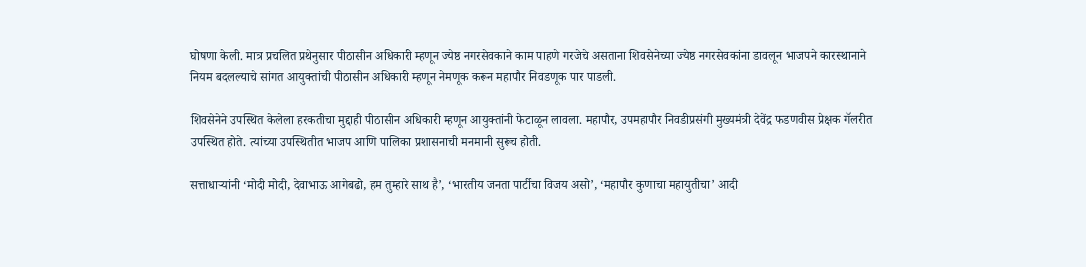घोषणा केली. मात्र प्रचलित प्रथेनुसार पीठासीन अधिकारी म्हणून ज्येष्ठ नगरसेवकाने काम पाहणे गरजेचे असताना शिवसेनेच्या ज्येष्ठ नगरसेवकांना डावलून भाजपने कारस्थानाने नियम बदलल्याचे सांगत आयुक्तांची पीठासीन अधिकारी म्हणून नेमणूक करून महापौर निवडणूक पार पाडली.

शिवसेनेने उपस्थित केलेला हरकतीचा मुद्दाही पीठासीन अधिकारी म्हणून आयुक्तांनी फेटाळून लावला. महापौर, उपमहापौर निवडीप्रसंगी मुख्यमंत्री देवेंद्र फडणवीस प्रेक्षक गॅलरीत उपस्थित होते. त्यांच्या उपस्थितीत भाजप आणि पालिका प्रशासनाची मनमानी सुरूच होती.

सत्ताधाऱ्यांनी ‘मोदी मोदी, देवाभाऊ आगेबढो, हम तुम्हारे साथ है’, ‘भारतीय जनता पार्टीचा विजय असो’, ‘महापौर कुणाचा महायुतीचा’ आदी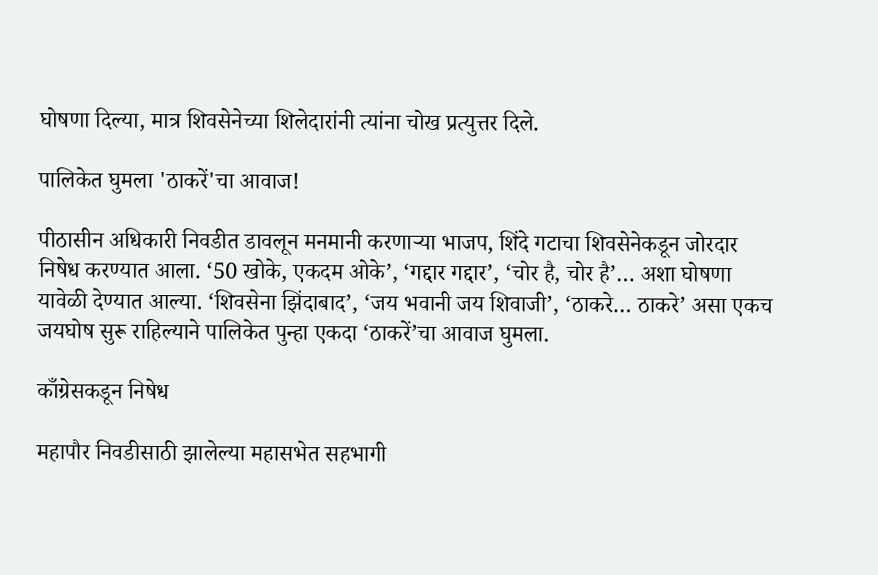घोषणा दिल्या, मात्र शिवसेनेच्या शिलेदारांनी त्यांना चोख प्रत्युत्तर दिले.

पालिकेत घुमला 'ठाकरें'चा आवाज!

पीठासीन अधिकारी निवडीत डावलून मनमानी करणाऱ्या भाजप, शिंदे गटाचा शिवसेनेकडून जोरदार निषेध करण्यात आला. ‘50 खोके, एकदम ओके’, ‘गद्दार गद्दार’, ‘चोर है, चोर है’… अशा घोषणा यावेळी देण्यात आल्या. ‘शिवसेना झिंदाबाद’, ‘जय भवानी जय शिवाजी’, ‘ठाकरे… ठाकरे’ असा एकच जयघोष सुरू राहिल्याने पालिकेत पुन्हा एकदा ‘ठाकरें’चा आवाज घुमला.

काँग्रेसकडून निषेध

महापौर निवडीसाठी झालेल्या महासभेत सहभागी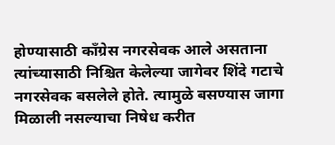होण्यासाठी काँग्रेस नगरसेवक आले असताना त्यांच्यासाठी निश्चित केलेल्या जागेवर शिंदे गटाचे नगरसेवक बसलेले होते. त्यामुळे बसण्यास जागा मिळाली नसल्याचा निषेध करीत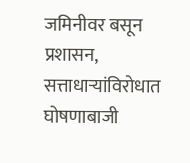जमिनीवर बसून प्रशासन, सत्ताधाऱ्यांविरोधात घोषणाबाजी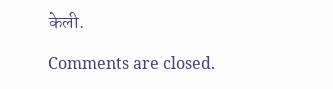केली.

Comments are closed.